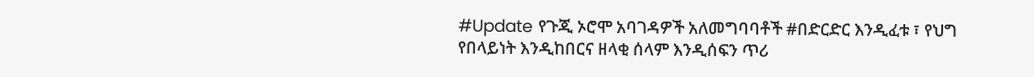#Update የጉጂ ኦሮሞ አባገዳዎች አለመግባባቶች #በድርድር እንዲፈቱ ፣ የህግ የበላይነት እንዲከበርና ዘላቂ ሰላም እንዲሰፍን ጥሪ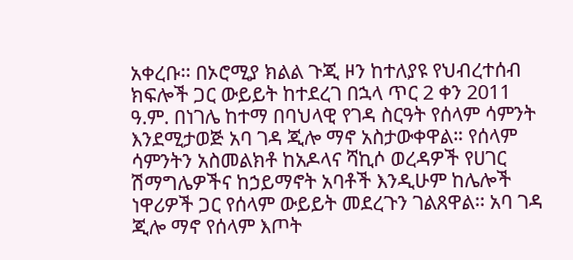አቀረቡ፡፡ በኦሮሚያ ክልል ጉጂ ዞን ከተለያዩ የህብረተሰብ ክፍሎች ጋር ውይይት ከተደረገ በኋላ ጥር 2 ቀን 2011 ዓ.ም. በነገሌ ከተማ በባህላዊ የገዳ ስርዓት የሰላም ሳምንት እንደሚታወጅ አባ ገዳ ጂሎ ማኖ አስታውቀዋል። የሰላም ሳምንትን አስመልክቶ ከአዶላና ሻኪሶ ወረዳዎች የሀገር ሽማግሌዎችና ከኃይማኖት አባቶች እንዲሁም ከሌሎች ነዋሪዎች ጋር የሰላም ውይይት መደረጉን ገልጸዋል፡፡ አባ ገዳ ጂሎ ማኖ የሰላም እጦት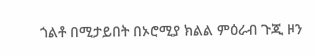ጎልቶ በሚታይበት በኦሮሚያ ክልል ምዕራብ ጉጂ ዞን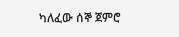ካለፈው ሰኞ ጀምሮ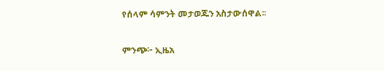የሰላም ሳምንት መታወጁን አስታውሰዋል፡፡

ምንጭ፦ ኢዜአ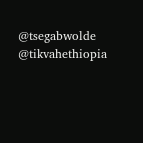@tsegabwolde @tikvahethiopia